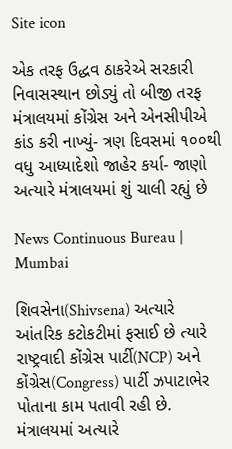Site icon

એક તરફ ઉદ્ધવ ઠાકરેએ સરકારી નિવાસસ્થાન છોડ્યું તો બીજી તરફ મંત્રાલયમાં કોંગ્રેસ અને એનસીપીએ કાંડ કરી નાખ્યું- ત્રણ દિવસમાં ૧૦૦થી વધુ આધ્યાદેશો જાહેર કર્યા- જાણો અત્યારે મંત્રાલયમાં શું ચાલી રહ્યું છે

News Continuous Bureau | Mumbai

શિવસેના(Shivsena) અત્યારે આંતરિક કટોકટીમાં ફસાઈ છે ત્યારે રાષ્ટ્રવાદી કોંગ્રેસ પાર્ટી(NCP) અને કોંગ્રેસ(Congress) પાર્ટી ઝપાટાભેર પોતાના કામ પતાવી રહી છે. મંત્રાલયમાં અત્યારે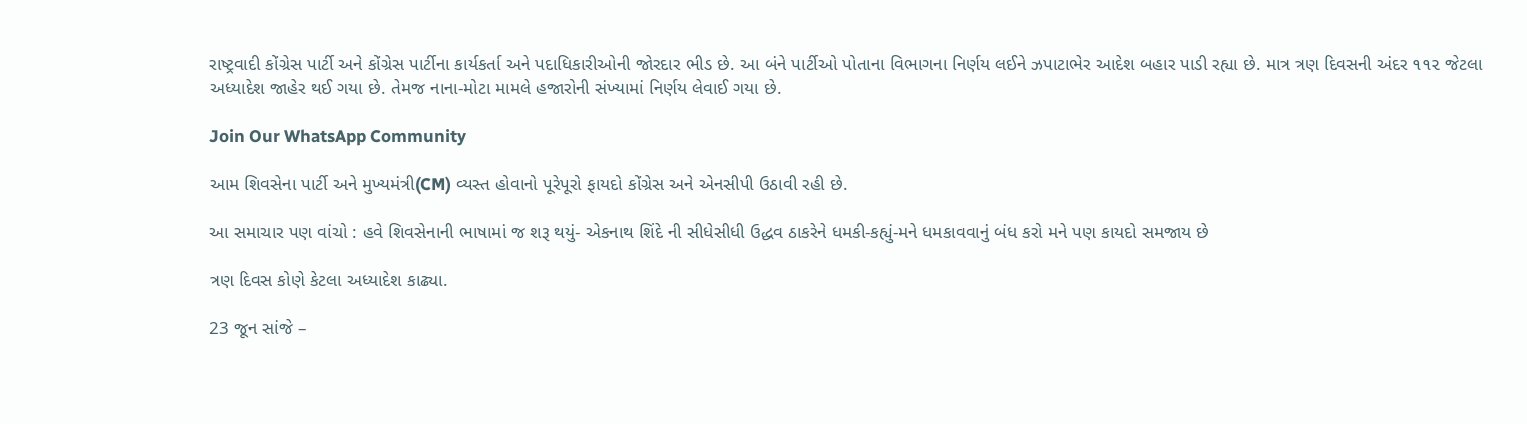રાષ્ટ્રવાદી કોંગ્રેસ પાર્ટી અને કોંગ્રેસ પાર્ટીના કાર્યકર્તા અને પદાધિકારીઓની જોરદાર ભીડ છે. આ બંને પાર્ટીઓ પોતાના વિભાગના નિર્ણય લઈને ઝપાટાભેર આદેશ બહાર પાડી રહ્યા છે. માત્ર ત્રણ દિવસની અંદર ૧૧૨ જેટલા અધ્યાદેશ જાહેર થઈ ગયા છે. તેમજ નાના-મોટા મામલે હજારોની સંખ્યામાં નિર્ણય લેવાઈ ગયા છે.

Join Our WhatsApp Community

આમ શિવસેના પાર્ટી અને મુખ્યમંત્રી(CM) વ્યસ્ત હોવાનો પૂરેપૂરો ફાયદો કોંગ્રેસ અને એનસીપી ઉઠાવી રહી છે.

આ સમાચાર પણ વાંચો : હવે શિવસેનાની ભાષામાં જ શરૂ થયું- એકનાથ શિંદે ની સીધેસીધી ઉદ્ધવ ઠાકરેને ધમકી-કહ્યું-મને ધમકાવવાનું બંધ કરો મને પણ કાયદો સમજાય છે

ત્રણ દિવસ કોણે કેટલા અધ્યાદેશ કાઢ્યા.

23 જૂન સાંજે –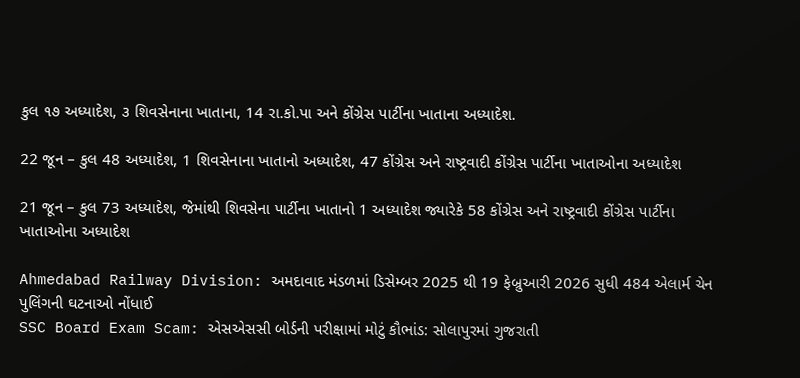કુલ ૧૭ અધ્યાદેશ, ૩ શિવસેનાના ખાતાના, 14 રા.કો.પા અને કોંગ્રેસ પાર્ટીના ખાતાના અધ્યાદેશ.

22 જૂન – કુલ 48 અધ્યાદેશ, 1 શિવસેનાના ખાતાનો અધ્યાદેશ, 47 કોંગ્રેસ અને રાષ્ટ્રવાદી કોંગ્રેસ પાર્ટીના ખાતાઓના અધ્યાદેશ

21 જૂન – કુલ 73 અધ્યાદેશ, જેમાંથી શિવસેના પાર્ટીના ખાતાનો 1 અધ્યાદેશ જ્યારેકે 58 કોંગ્રેસ અને રાષ્ટ્રવાદી કોંગ્રેસ પાર્ટીના ખાતાઓના અધ્યાદેશ

Ahmedabad Railway Division: અમદાવાદ મંડળમાં ડિસેમ્બર 2025 થી 19 ફેબ્રુઆરી 2026 સુધી 484 એલાર્મ ચેન પુલિંગની ઘટનાઓ નોંધાઈ
SSC Board Exam Scam: એસએસસી બોર્ડની પરીક્ષામાં મોટું કૌભાંડ: સોલાપુરમાં ગુજરાતી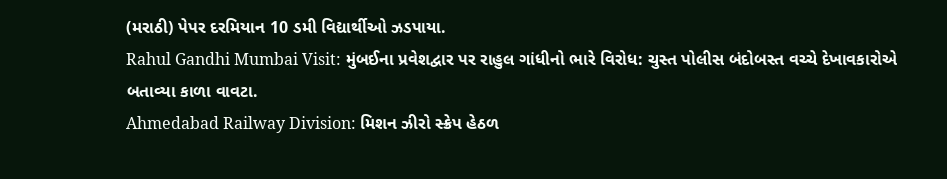(મરાઠી) પેપર દરમિયાન 10 ડમી વિદ્યાર્થીઓ ઝડપાયા.
Rahul Gandhi Mumbai Visit: મુંબઈના પ્રવેશદ્વાર પર રાહુલ ગાંધીનો ભારે વિરોધ: ચુસ્ત પોલીસ બંદોબસ્ત વચ્ચે દેખાવકારોએ બતાવ્યા કાળા વાવટા.
Ahmedabad Railway Division: મિશન ઝીરો સ્ક્રેપ હેઠળ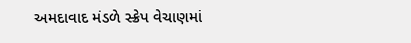અમદાવાદ મંડળે સ્ક્રેપ વેચાણમાં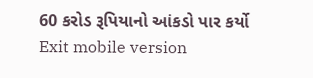60 કરોડ રૂપિયાનો આંકડો પાર કર્યો
Exit mobile version